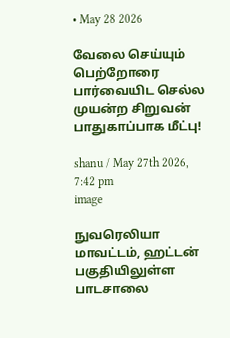• May 28 2026

வேலை செய்யும் பெற்றோரை பார்வையிட செல்ல முயன்ற சிறுவன் பாதுகாப்பாக மீட்பு!

shanu / May 27th 2026, 7:42 pm
image

நுவரெலியா மாவட்டம், ஹட்டன் பகுதியிலுள்ள பாடசாலை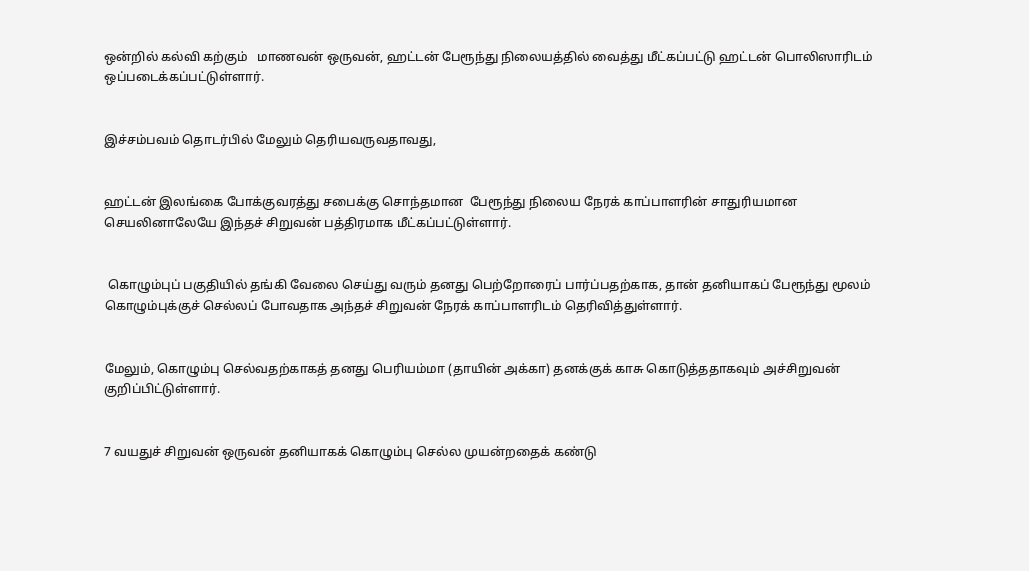ஒன்றில் கல்வி கற்கும்   மாணவன் ஒருவன், ஹட்டன் பேரூந்து நிலையத்தில் வைத்து மீட்கப்பட்டு ஹட்டன் பொலிஸாரிடம் ஒப்படைக்கப்பட்டுள்ளார்.


இச்சம்பவம் தொடர்பில் மேலும் தெரியவருவதாவது,


ஹட்டன் இலங்கை போக்குவரத்து சபைக்கு சொந்தமான  பேரூந்து நிலைய நேரக் காப்பாளரின் சாதுரியமான செயலினாலேயே இந்தச் சிறுவன் பத்திரமாக மீட்கப்பட்டுள்ளார்.


 கொழும்புப் பகுதியில் தங்கி வேலை செய்து வரும் தனது பெற்றோரைப் பார்ப்பதற்காக, தான் தனியாகப் பேரூந்து மூலம் கொழும்புக்குச் செல்லப் போவதாக அந்தச் சிறுவன் நேரக் காப்பாளரிடம் தெரிவித்துள்ளார்.


மேலும், கொழும்பு செல்வதற்காகத் தனது பெரியம்மா (தாயின் அக்கா) தனக்குக் காசு கொடுத்ததாகவும் அச்சிறுவன் குறிப்பிட்டுள்ளார்.


7 வயதுச் சிறுவன் ஒருவன் தனியாகக் கொழும்பு செல்ல முயன்றதைக் கண்டு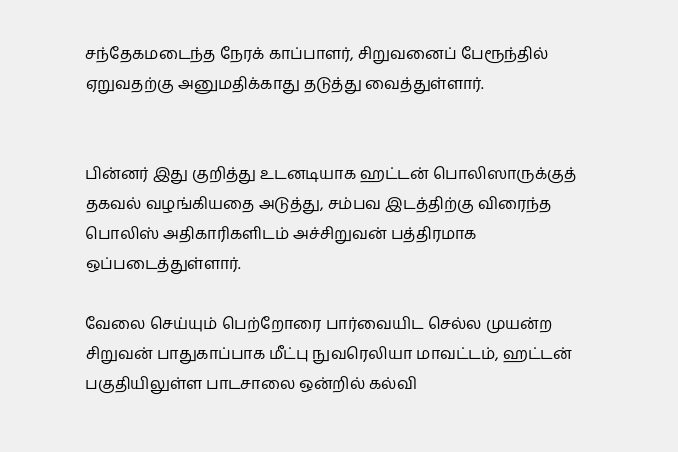சந்தேகமடைந்த நேரக் காப்பாளர், சிறுவனைப் பேரூந்தில் ஏறுவதற்கு அனுமதிக்காது தடுத்து வைத்துள்ளார்.


பின்னர் இது குறித்து உடனடியாக ஹட்டன் பொலிஸாருக்குத் தகவல் வழங்கியதை அடுத்து, சம்பவ இடத்திற்கு விரைந்த பொலிஸ் அதிகாரிகளிடம் அச்சிறுவன் பத்திரமாக ஒப்படைத்துள்ளார்.

வேலை செய்யும் பெற்றோரை பார்வையிட செல்ல முயன்ற சிறுவன் பாதுகாப்பாக மீட்பு நுவரெலியா மாவட்டம், ஹட்டன் பகுதியிலுள்ள பாடசாலை ஒன்றில் கல்வி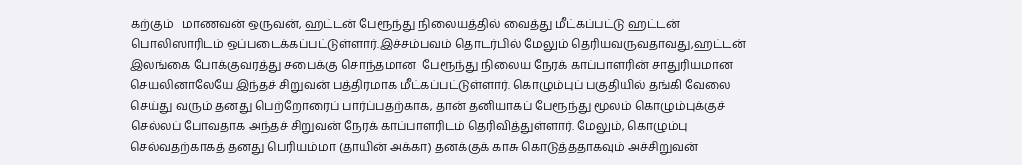கற்கும்   மாணவன் ஒருவன், ஹட்டன் பேரூந்து நிலையத்தில் வைத்து மீட்கப்பட்டு ஹட்டன் பொலிஸாரிடம் ஒப்படைக்கப்பட்டுள்ளார்.இச்சம்பவம் தொடர்பில் மேலும் தெரியவருவதாவது,ஹட்டன் இலங்கை போக்குவரத்து சபைக்கு சொந்தமான  பேரூந்து நிலைய நேரக் காப்பாளரின் சாதுரியமான செயலினாலேயே இந்தச் சிறுவன் பத்திரமாக மீட்கப்பட்டுள்ளார். கொழும்புப் பகுதியில் தங்கி வேலை செய்து வரும் தனது பெற்றோரைப் பார்ப்பதற்காக, தான் தனியாகப் பேரூந்து மூலம் கொழும்புக்குச் செல்லப் போவதாக அந்தச் சிறுவன் நேரக் காப்பாளரிடம் தெரிவித்துள்ளார். மேலும், கொழும்பு செல்வதற்காகத் தனது பெரியம்மா (தாயின் அக்கா) தனக்குக் காசு கொடுத்ததாகவும் அச்சிறுவன்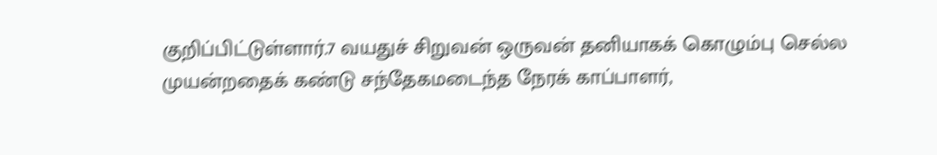குறிப்பிட்டுள்ளார்.7 வயதுச் சிறுவன் ஒருவன் தனியாகக் கொழும்பு செல்ல முயன்றதைக் கண்டு சந்தேகமடைந்த நேரக் காப்பாளர்,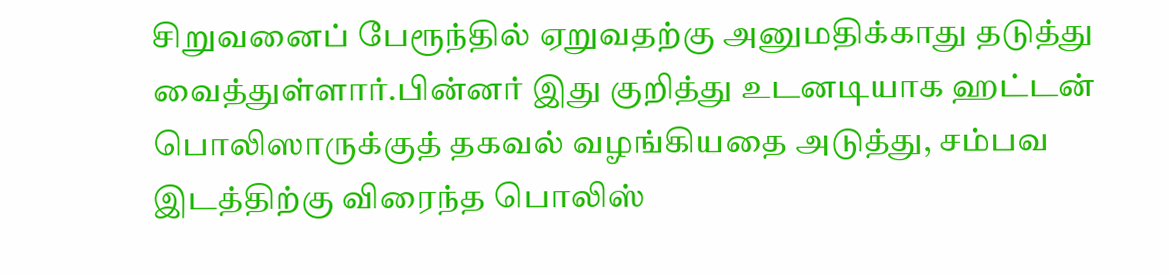சிறுவனைப் பேரூந்தில் ஏறுவதற்கு அனுமதிக்காது தடுத்து வைத்துள்ளார்.பின்னர் இது குறித்து உடனடியாக ஹட்டன் பொலிஸாருக்குத் தகவல் வழங்கியதை அடுத்து, சம்பவ இடத்திற்கு விரைந்த பொலிஸ்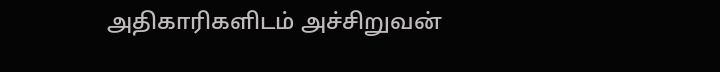அதிகாரிகளிடம் அச்சிறுவன்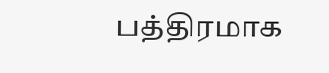பத்திரமாக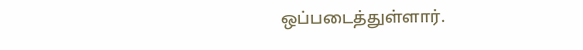ஒப்படைத்துள்ளார்.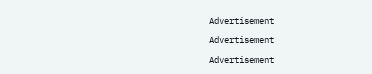Advertisement

Advertisement

Advertisement